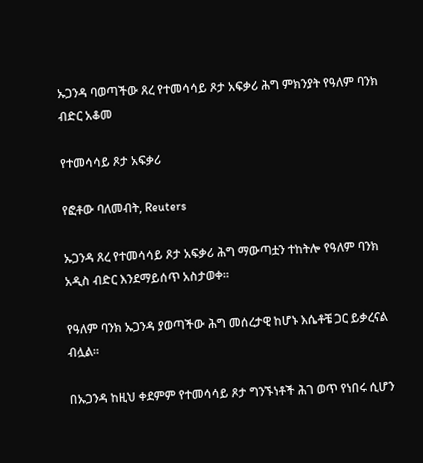ኡጋንዳ ባወጣችው ጸረ የተመሳሳይ ጾታ አፍቃሪ ሕግ ምክንያት የዓለም ባንክ ብድር አቆመ

የተመሳሳይ ጾታ አፍቃሪ

የፎቶው ባለመብት, Reuters

ኡጋንዳ ጸረ የተመሳሳይ ጾታ አፍቃሪ ሕግ ማውጣቷን ተከትሎ የዓለም ባንክ አዲስ ብድር እንደማይሰጥ አስታወቀ።

የዓለም ባንክ ኡጋንዳ ያወጣችው ሕግ መሰረታዊ ከሆኑ እሴቶቼ ጋር ይቃረናል ብሏል።

በኡጋንዳ ከዚህ ቀደምም የተመሳሳይ ጾታ ግንኙነቶች ሕገ ወጥ የነበሩ ሲሆን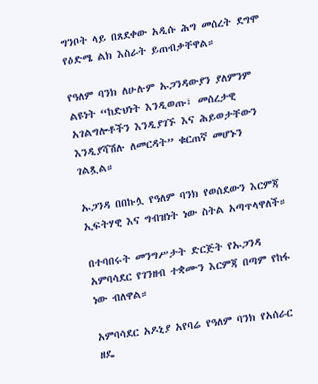ግንቦት ላይ በጸደቀው አዲሱ ሕግ መሰረት ደግሞ የዕድሜ ልክ እስራት ይጠብቃቸዋል።

የዓለም ባንክ ለሁሉም ኡጋንዳውያን ያለምንም ልዩነት “ከድህነት እንዲወጡ፣ መሰረታዊ አገልግሎቶችን እንዲያገኙ እና ሕይወታቸውን እንዲያሻሽሉ ለመርዳት” ቁርጠኛ መሆኑን ገልጿል።

ኡጋንዳ በበኩሏ የዓለም ባንክ የወሰደውን እርምጃ ኢፍትሃዊ እና ግብዝነት ነው ስትል አጣጥላዋለች።

በተባበሩት መንግሥታት ድርጅት የኡጋንዳ አምባሳደር የገንዘብ ተቋሙን እርምጃ በጣም የከፋ ነው ብለዋል።

አምባሳደር አዶኒያ አየባሬ የዓለም ባንክ የአሰራር ዘዴ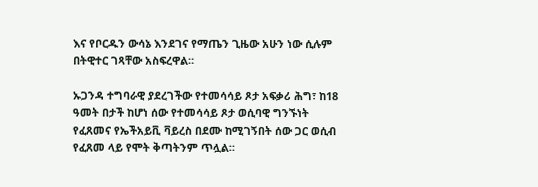እና የቦርዱን ውሳኔ እንደገና የማጤን ጊዜው አሁን ነው ሲሉም በትዊተር ገጻቸው አስፍረዋል።

ኡጋንዳ ተግባራዊ ያደረገችው የተመሳሳይ ጾታ አፍቃሪ ሕግ፣ ከ18 ዓመት በታች ከሆነ ሰው የተመሳሳይ ጾታ ወሲባዊ ግንኙነት የፈጸመና የኤችአይቪ ቫይረስ በደሙ ከሚገኝበት ሰው ጋር ወሲብ የፈጸመ ላይ የሞት ቅጣትንም ጥሏል።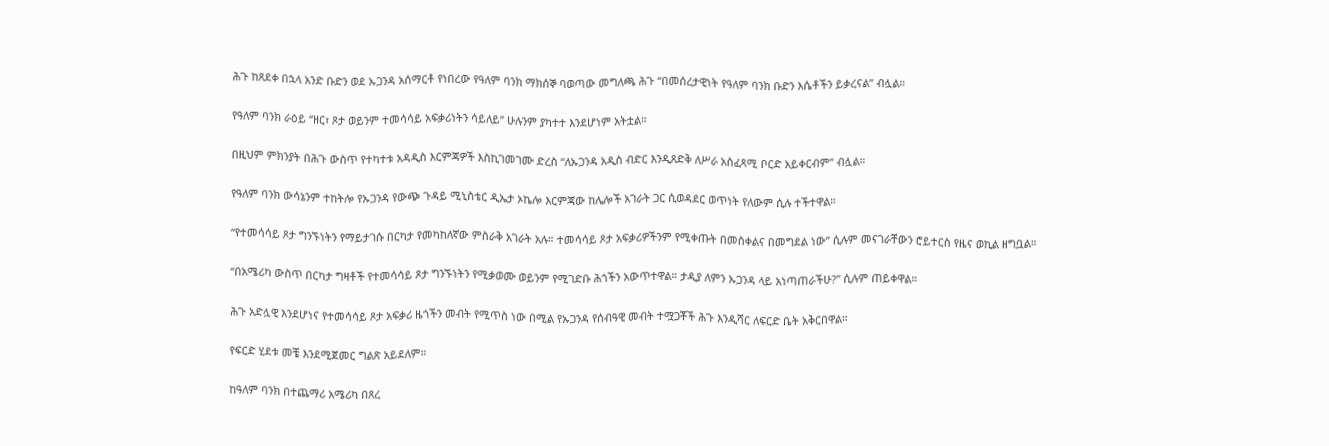ሕጉ ከጸደቀ በኋላ አንድ ቡድን ወደ ኡጋንዳ አሰማርቶ የነበረው የዓለም ባንክ ማክሰኞ ባወጣው መግለጫ ሕጉ “በመሰረታዊነት የዓለም ባንክ ቡድን እሴቶችን ይቃረናል” ብሏል።

የዓለም ባንክ ራዕይ “ዘር፣ ጾታ ወይንም ተመሳሳይ አፍቃሪነትን ሳይለይ” ሁሉንም ያካተተ እንደሆነም አትቷል።

በዚህም ምክንያት በሕጉ ውስጥ የተካተቱ አዳዲስ እርምጃዎች እስኪገመገሙ ድረስ “ለኡጋንዳ አዲስ ብድር እንዲጸድቅ ለሥራ አስፈጻሚ ቦርድ አይቀርብም” ብሏል።

የዓለም ባንክ ውሳኔንም ተከትሎ የኡጋንዳ የውጭ ጉዳይ ሚኒስቴር ዲኤታ ኦኬሎ እርምጃው ከሌሎች አገራት ጋር ሲወዳደር ወጥነት የለውም ሲሉ ተችተዋል።

“የተመሳሳይ ጾታ ግንኙነትን የማይታገሱ በርካታ የመካከለኛው ምስራቅ አገራት አሉ። ተመሳሳይ ጾታ አፍቃሪዎችንም የሚቀጡት በመስቀልና በመግደል ነው” ሲሉም መናገራቸውን ሮይተርስ የዜና ወኪል ዘግቧል።

“በአሜሪካ ውስጥ በርካታ ግዛቶች የተመሳሳይ ጾታ ግንኙነትን የሚቃወሙ ወይንም የሚገድቡ ሕጎችን አውጥተዋል። ታዲያ ለምን ኡጋንዳ ላይ አነጣጠራችሁ?” ሲሉም ጠይቀዋል።

ሕጉ አድሏዊ እንደሆነና የተመሳሳይ ጾታ አፍቃሪ ዜጎችን መብት የሚጥስ ነው በሚል የኡጋንዳ የሰብዓዊ መብት ተሟጋቾች ሕጉ እንዲሻር ለፍርድ ቤት አቅርበዋል።

የፍርድ ሂደቱ መቼ እንደሚጀመር ግልጽ አይደለም።

ከዓለም ባንክ በተጨማሪ አሜሪካ በጸረ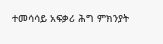ተመሳሳይ አፍቃሪ ሕግ ምክንያት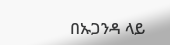በኡጋንዳ ላይ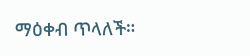ማዕቀብ ጥላለች።